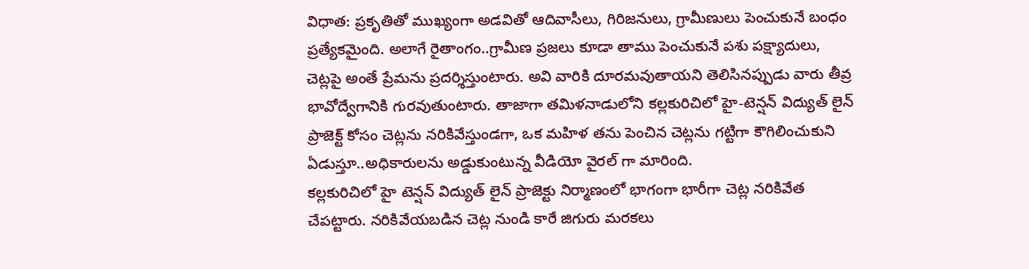విధాత: ప్రకృతితో ముఖ్యంగా అడవితో ఆదివాసీలు, గిరిజనులు, గ్రామీణులు పెంచుకునే బంధం ప్రత్యేకమైంది. అలాగే రైతాంగం..గ్రామీణ ప్రజలు కూడా తాము పెంచుకునే పశు పక్ష్యాదులు, చెట్లపై అంతే ప్రేమను ప్రదర్శిస్తుంటారు. అవి వారికి దూరమవుతాయని తెలిసినప్పుడు వారు తీవ్ర భావోద్వేగానికి గురవుతుంటారు. తాజాగా తమిళనాడులోని కల్లకురిచిలో హై-టెన్షన్ విద్యుత్ లైన్ ప్రాజెక్ట్ కోసం చెట్లను నరికివేస్తుండగా, ఒక మహిళ తను పెంచిన చెట్లను గట్టిగా కౌగిలించుకుని ఏడుస్తూ..అధికారులను అడ్డుకుంటున్న వీడియో వైరల్ గా మారింది.
కల్లకురిచిలో హై టెన్షన్ విద్యుత్ లైన్ ప్రాజెక్టు నిర్మాణంలో భాగంగా భారీగా చెట్ల నరికివేత చేపట్టారు. నరికివేయబడిన చెట్ల నుండి కారే జిగురు మరకలు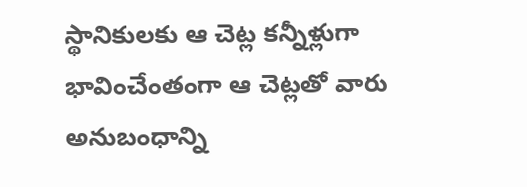స్థానికులకు ఆ చెట్ల కన్నీళ్లుగా భావించేంతంగా ఆ చెట్లతో వారు అనుబంధాన్ని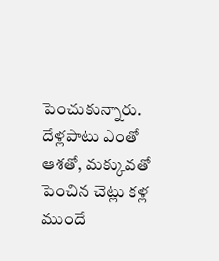పెంచుకున్నారు. దేళ్లపాటు ఎంతో ఆశతో, మక్కువతో పెంచిన చెట్లు కళ్ల ముందే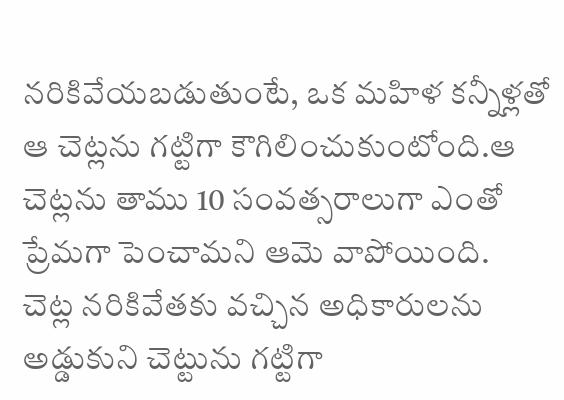నరికివేయబడుతుంటే, ఒక మహిళ కన్నీళ్లతో ఆ చెట్లను గట్టిగా కౌగిలించుకుంటోంది.ఆ చెట్లను తాము 10 సంవత్సరాలుగా ఎంతో ప్రేమగా పెంచామని ఆమె వాపోయింది.
చెట్ల నరికివేతకు వచ్చిన అధికారులను అడ్డుకుని చెట్టును గట్టిగా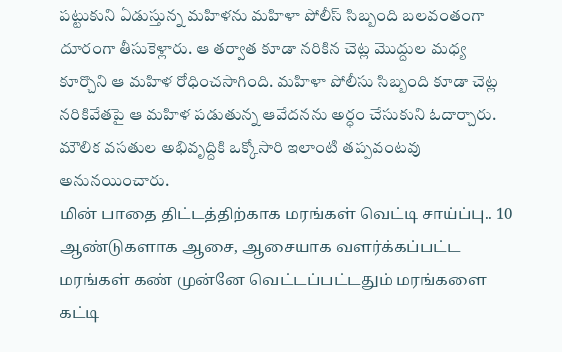పట్టుకుని ఏడుస్తున్న మహిళను మహిళా పోలీస్ సిబ్బంది బలవంతంగా దూరంగా తీసుకెళ్లారు. ఆ తర్వాత కూడా నరికిన చెట్ల మొద్దుల మధ్య కూర్చొని ఆ మహిళ రోధించసాగింది. మహిళా పోలీసు సిబ్బంది కూడా చెట్ల నరికివేతపై ఆ మహిళ పడుతున్న ఆవేదనను అర్ధం చేసుకుని ఓదార్చారు. మౌలిక వసతుల అభివృద్దికి ఒక్కోసారి ఇలాంటి తప్పవంటవు అనునయించారు.
மின் பாதை திட்டத்திற்காக மரங்கள் வெட்டி சாய்ப்பு.. 10 ஆண்டுகளாக ஆசை, ஆசையாக வளர்க்கப்பட்ட மரங்கள் கண் முன்னே வெட்டப்பட்டதும் மரங்களை கட்டி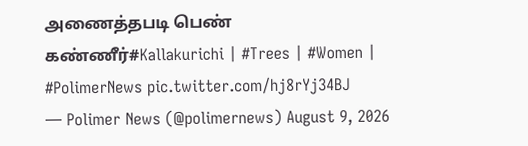அணைத்தபடி பெண் கண்ணீர்#Kallakurichi | #Trees | #Women | #PolimerNews pic.twitter.com/hj8rYj34BJ
— Polimer News (@polimernews) August 9, 2026